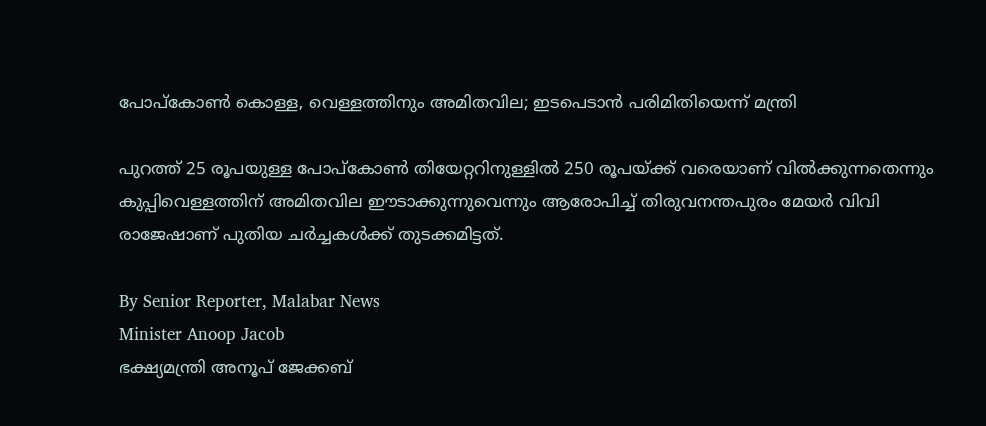പോപ്കോൺ കൊള്ള, വെള്ളത്തിനും അമിതവില; ഇടപെടാൻ പരിമിതിയെന്ന് മന്ത്രി

പുറത്ത് 25 രൂപയുള്ള പോപ്കോൺ തിയേറ്ററിനുള്ളിൽ 250 രൂപയ്‌ക്ക് വരെയാണ് വിൽക്കുന്നതെന്നും കുപ്പിവെള്ളത്തിന് അമിതവില ഈടാക്കുന്നുവെന്നും ആരോപിച്ച് തിരുവനന്തപുരം മേയർ വിവി രാജേഷാണ് പുതിയ ചർച്ചകൾക്ക് തുടക്കമിട്ടത്.

By Senior Reporter, Malabar News
Minister Anoop Jacob
ഭക്ഷ്യമന്ത്രി അനൂപ് ജേക്കബ്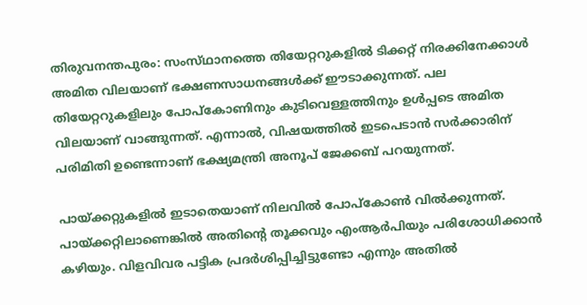തിരുവനന്തപുരം: സംസ്‌ഥാനത്തെ തിയേറ്ററുകളിൽ ടിക്കറ്റ് നിരക്കിനേക്കാൾ അമിത വിലയാണ് ഭക്ഷണസാധനങ്ങൾക്ക് ഈടാക്കുന്നത്. പല തിയേറ്ററുകളിലും പോപ്‌കോണിനും കുടിവെള്ളത്തിനും ഉൾപ്പടെ അമിത വിലയാണ് വാങ്ങുന്നത്. എന്നാൽ, വിഷയത്തിൽ ഇടപെടാൻ സർക്കാരിന് പരിമിതി ഉണ്ടെന്നാണ് ഭക്ഷ്യമന്ത്രി അനൂപ് ജേക്കബ് പറയുന്നത്.

പായ്‌ക്കറ്റുകളിൽ ഇടാതെയാണ് നിലവിൽ പോപ്കോൺ വിൽക്കുന്നത്. പായ്‌ക്കറ്റിലാണെങ്കിൽ അതിന്റെ തൂക്കവും എംആർപിയും പരിശോധിക്കാൻ കഴിയും. വിളവിവര പട്ടിക പ്രദർശിപ്പിച്ചിട്ടുണ്ടോ എന്നും അതിൽ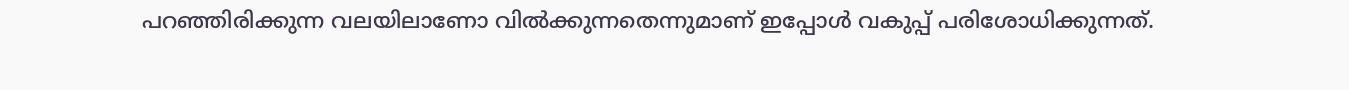പറഞ്ഞിരിക്കുന്ന വലയിലാണോ വിൽക്കുന്നതെന്നുമാണ് ഇപ്പോൾ വകുപ്പ് പരിശോധിക്കുന്നത്.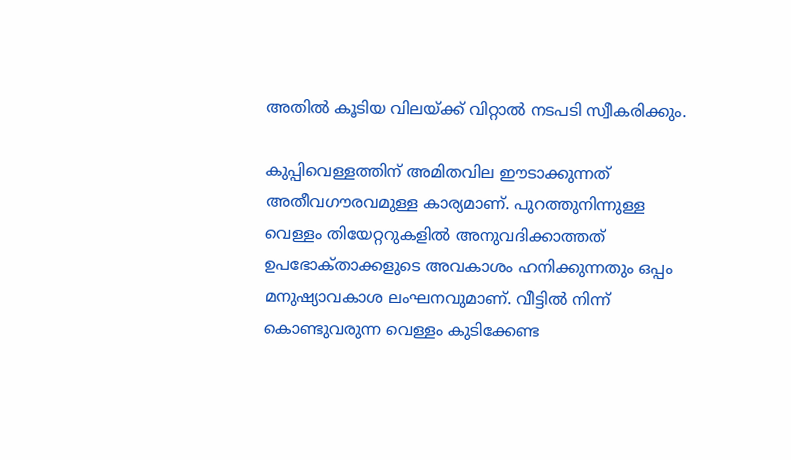അതിൽ കൂടിയ വിലയ്‌ക്ക് വിറ്റാൽ നടപടി സ്വീകരിക്കും.

കുപ്പിവെള്ളത്തിന് അമിതവില ഈടാക്കുന്നത് അതീവഗൗരവമുള്ള കാര്യമാണ്. പുറത്തുനിന്നുള്ള വെള്ളം തിയേറ്ററുകളിൽ അനുവദിക്കാത്തത് ഉപഭോക്‌താക്കളുടെ അവകാശം ഹനിക്കുന്നതും ഒപ്പം മനുഷ്യാവകാശ ലംഘനവുമാണ്. വീട്ടിൽ നിന്ന് കൊണ്ടുവരുന്ന വെള്ളം കുടിക്കേണ്ട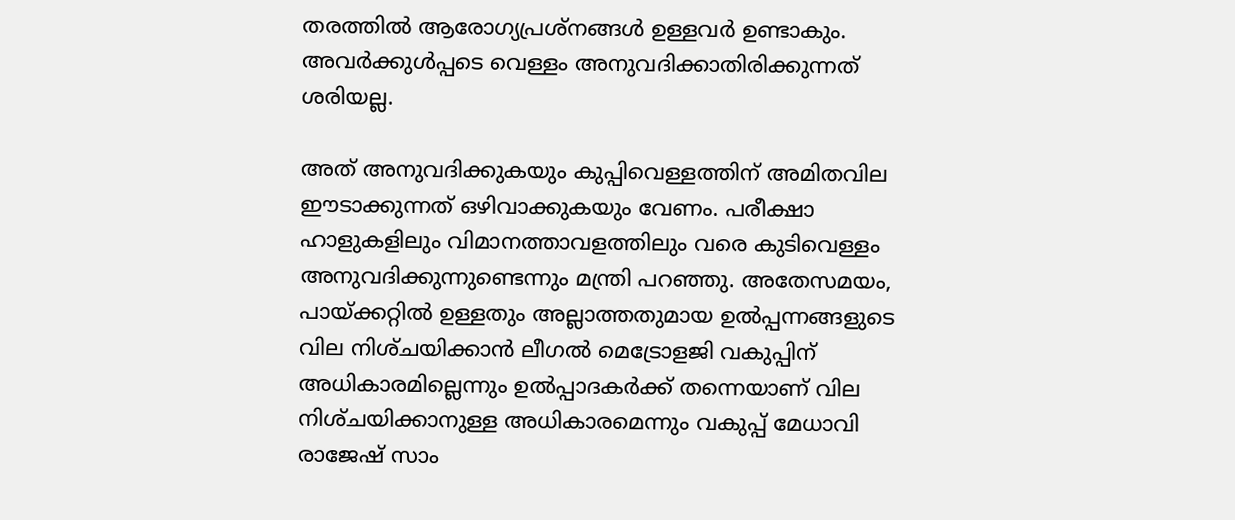തരത്തിൽ ആരോഗ്യപ്രശ്‌നങ്ങൾ ഉള്ളവർ ഉണ്ടാകും. അവർക്കുൾപ്പടെ വെള്ളം അനുവദിക്കാതിരിക്കുന്നത് ശരിയല്ല.

അത് അനുവദിക്കുകയും കുപ്പിവെള്ളത്തിന് അമിതവില ഈടാക്കുന്നത് ഒഴിവാക്കുകയും വേണം. പരീക്ഷാ ഹാളുകളിലും വിമാനത്താവളത്തിലും വരെ കുടിവെള്ളം അനുവദിക്കുന്നുണ്ടെന്നും മന്ത്രി പറഞ്ഞു. അതേസമയം, പായ്‌ക്കറ്റിൽ ഉള്ളതും അല്ലാത്തതുമായ ഉൽപ്പന്നങ്ങളുടെ വില നിശ്‌ചയിക്കാൻ ലീഗൽ മെട്രോളജി വകുപ്പിന് അധികാരമില്ലെന്നും ഉൽപ്പാദകർക്ക് തന്നെയാണ് വില നിശ്‌ചയിക്കാനുള്ള അധികാരമെന്നും വകുപ്പ് മേധാവി രാജേഷ് സാം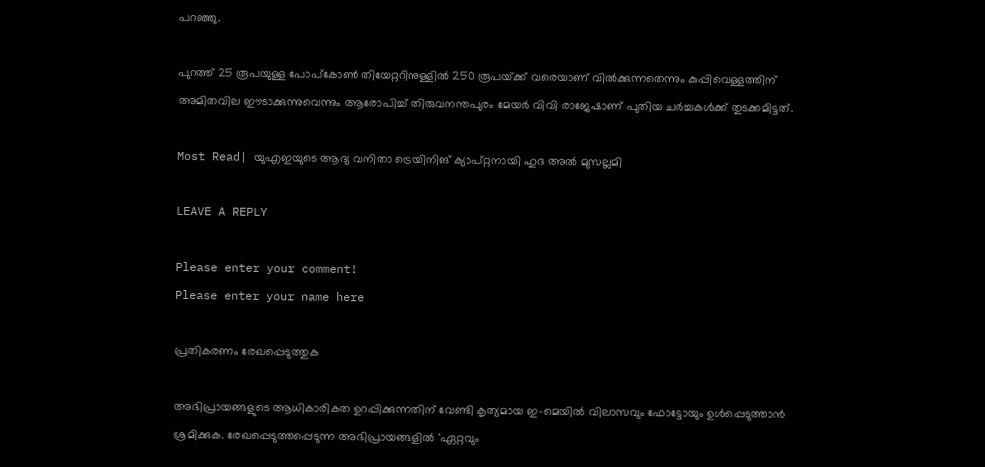പറഞ്ഞു.

പുറത്ത് 25 രൂപയുള്ള പോപ്കോൺ തിയേറ്ററിനുള്ളിൽ 250 രൂപയ്‌ക്ക് വരെയാണ് വിൽക്കുന്നതെന്നും കുപ്പിവെള്ളത്തിന് അമിതവില ഈടാക്കുന്നുവെന്നും ആരോപിച്ച് തിരുവനന്തപുരം മേയർ വിവി രാജേഷാണ് പുതിയ ചർച്ചകൾക്ക് തുടക്കമിട്ടത്.

Most Read| യുഎഇയുടെ ആദ്യ വനിതാ ട്രെയിനിങ് ക്യാപ്റ്റനായി ഹുദ അൽ മുസല്ലമി

LEAVE A REPLY

Please enter your comment!
Please enter your name here

പ്രതികരണം രേഖപ്പെടുത്തുക

അഭിപ്രായങ്ങളുടെ ആധികാരികത ഉറപ്പിക്കുന്നതിന് വേണ്ടി കൃത്യമായ ഇ-മെയിൽ വിലാസവും ഫോട്ടോയും ഉൾപ്പെടുത്താൻ ശ്രമിക്കുക. രേഖപ്പെടുത്തപ്പെടുന്ന അഭിപ്രായങ്ങളിൽ 'ഏറ്റവും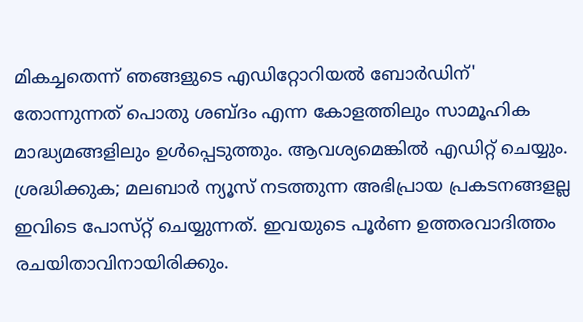മികച്ചതെന്ന് ഞങ്ങളുടെ എഡിറ്റോറിയൽ ബോർഡിന്' തോന്നുന്നത് പൊതു ശബ്‌ദം എന്ന കോളത്തിലും സാമൂഹിക മാദ്ധ്യമങ്ങളിലും ഉൾപ്പെടുത്തും. ആവശ്യമെങ്കിൽ എഡിറ്റ് ചെയ്യും. ശ്രദ്ധിക്കുക; മലബാർ ന്യൂസ് നടത്തുന്ന അഭിപ്രായ പ്രകടനങ്ങളല്ല ഇവിടെ പോസ്‌റ്റ് ചെയ്യുന്നത്. ഇവയുടെ പൂർണ ഉത്തരവാദിത്തം രചയിതാവിനായിരിക്കും.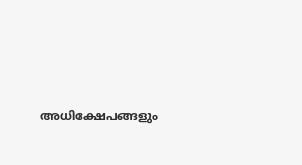അധിക്ഷേപങ്ങളും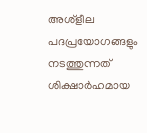അശ്‌ളീല പദപ്രയോഗങ്ങളും നടത്തുന്നത് ശിക്ഷാർഹമായ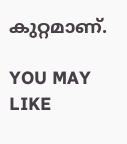കുറ്റമാണ്.

YOU MAY LIKE